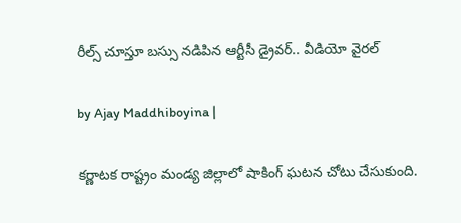రీల్స్ చూస్తూ బస్సు నడిపిన ఆర్టీసీ డ్రైవర్.. వీడియో వైరల్

by Ajay Maddhiboyina |

క‌ర్ణాట‌క రాష్ట్రం మండ్య జిల్లాలో షాకింగ్ ఘ‌ట‌న చోటు చేసుకుంది.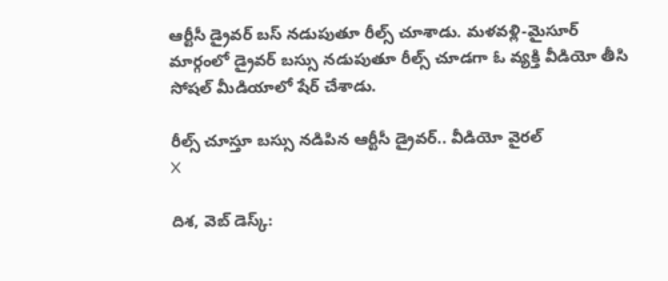ఆర్టీసీ డ్రైవ‌ర్ బ‌స్ న‌డుపుతూ రీల్స్ చూశాడు. మ‌ళ‌వ‌ళ్లి-మైసూర్ మార్గంలో డ్రైవ‌ర్ బ‌స్సు న‌డుపుతూ రీల్స్ చూడ‌గా ఓ వ్య‌క్తి వీడియో తీసి సోష‌ల్ మీడియాలో షేర్ చేశాడు.

రీల్స్ చూస్తూ బస్సు నడిపిన ఆర్టీసీ డ్రైవర్.. వీడియో వైరల్
X

దిశ, వెబ్ డెస్క్: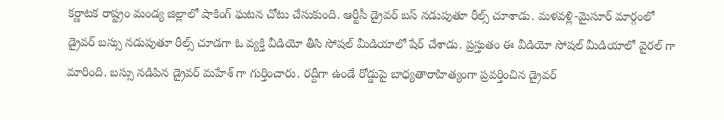క‌ర్ణాట‌క రాష్ట్రం మండ్య జిల్లాలో షాకింగ్ ఘ‌ట‌న చోటు చేసుకుంది. ఆర్టీసీ డ్రైవ‌ర్ బ‌స్ న‌డుపుతూ రీల్స్ చూశాడు. మ‌ళ‌వ‌ళ్లి-మైసూర్ మార్గంలో డ్రైవ‌ర్ బ‌స్సు న‌డుపుతూ రీల్స్ చూడ‌గా ఓ వ్య‌క్తి వీడియో తీసి సోష‌ల్ మీడియాలో షేర్ చేశాడు. ప్ర‌స్తుతం ఈ వీడియో సోష‌ల్ మీడియాలో వైర‌ల్ గా మారింది. బ‌స్సు న‌డిపిన డ్రైవ‌ర్ మ‌హేశ్ గా గుర్తించారు. ర‌ద్దీగా ఉండే రోడ్డుపై బాధ్య‌తారాహిత్యంగా ప్ర‌వ‌ర్తించిన డ్రైవర్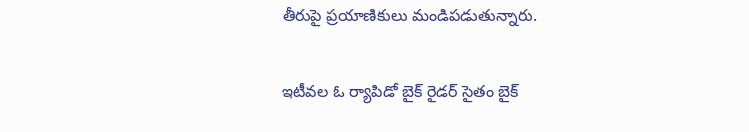తీరుపై ప్ర‌యాణికులు మండిప‌డుతున్నారు.

ఇటీవ‌ల ఓ ర్యాపిడో బైక్ రైడ‌ర్ సైతం బైక్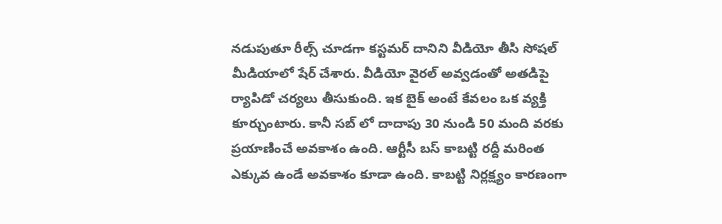న‌డుపుతూ రీల్స్ చూడ‌గా క‌స్ట‌మ‌ర్ దానిని వీడియో తీసి సోష‌ల్ మీడియాలో షేర్ చేశారు. వీడియో వైర‌ల్ అవ్వ‌డంతో అత‌డిపై ర్యాపిడో చ‌ర్య‌లు తీసుకుంది. ఇక బైక్ అంటే కేవ‌లం ఒక వ్య‌క్తి కూర్చుంటారు. కానీ స‌బ్ లో దాదాపు 30 నుండి 50 మంది వ‌ర‌కు ప్ర‌యాణించే అవ‌కాశం ఉంది. ఆర్టీసీ బ‌స్ కాబ‌ట్టి ర‌ద్దీ మ‌రింత ఎక్కువ ఉండే అవ‌కాశం కూడా ఉంది. కాబట్టి నిర్ల‌క్ష్యం కార‌ణంగా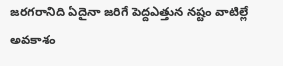జ‌ర‌గరానిది ఏదైనా జ‌రిగే పెద్దఎత్తున న‌ష్టం వాటిల్లే అవ‌కాశం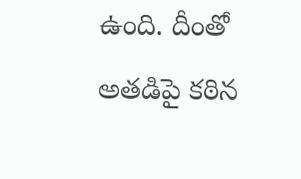ఉంది. దీంతో అత‌డిపై క‌ఠిన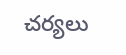చ‌ర్య‌లు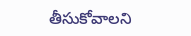తీసుకోవాల‌ని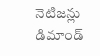నెటిజ‌న్లు డిమాండ్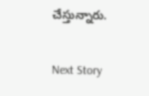చేస్తున్నారు.

Next Story